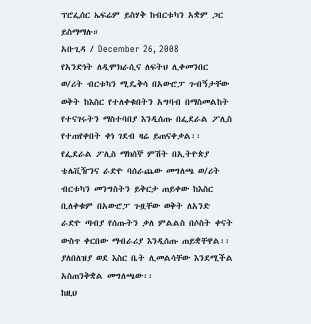ፕሮፌሰር ኤፍሬም ይስሃቅ ከብርቱካን አቋም ጋር ይስማማሉ።
አቡጊዳ / December 26, 2008
የአንድነት ለዲሞክራሲና ለፍትህ ሊቀመንበር ወ/ሪት ብርቱካን ሚዴቅሳ በአውሮፓ ጉብኝታቸው ወቅት ከእስር የተለቀቁበትን አግባብ በማስመልከት የተናገሩትን ማስተባበያ እንዲሰጡ በፌደራል ፖሊስ የተጠየቀበት ቀነ ገደብ ዛሬ ይጠናቀቃል፡፡
የፌደራል ፖሊስ ማክሰኞ ምሽት በኢትዮጵያ ቴሌቪዥንና ራድዮ ባሰራጨው መግለጫ ወ/ሪት ብርቱካን መንግስትን ይቅርታ ጠይቀው ከእስር ቢለቀቁም በአውሮፓ ጉዟቸው ወቅት ለአንድ ራድዮ ጣብያ የሰጡትን ቃለ ምልልስ በሶስት ቀናት ውስጥ ቀርበው ማብራሪያ እንዲሰጡ ጠይቋቸዋል፡፡ ያለበለዝያ ወደ እስር ቤት ሊመልሳቸው እንደሚችል አስጠንቅቋል መግለጫው፡፡
ከዚህ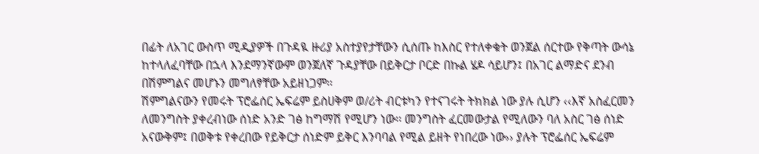በፊት ለአገር ውስጥ ሚዲያዎች በጉዳዪ ዙሪያ አስተያየታቸውን ሲሰጡ ከእስር የተለቀቁት ወንጀል ሰርተው የቅጣት ውሳኔ ከተላለፈባቸው በኋላ እንደማንኛውም ወንጀለኛ ጉዳያቸው በይቅርታ ቦርድ በኩል ሄዶ ሳይሆን፤ በአገር ልማድና ደንብ በሽምግልና መሆኑን መግለፃቸው አይዘነጋም፡፡
ሽምግልናውን የመሩት ፕሮፌሰር ኤፍሬም ይስሀቅም ወ/ሪት ብርቱካን የተናገሩት ትክክል ነው ያሉ ሲሆን ‹‹እኛ አስፈርመን ለመንግስት ያቀረብነው ሰነድ አንድ ገፅ ከግማሽ የሚሆን ነው፡፡ መንግስት ፈርመውታል የሚለውን ባለ አስር ገፅ ሰነድ አናውቅም፤ በወቅቱ የቀረበው የይቅርታ ሰነድም ይቅር እንባባል የሚል ይዘት የነበረው ነው›› ያሉት ፕሮፌሰር ኤፍሬም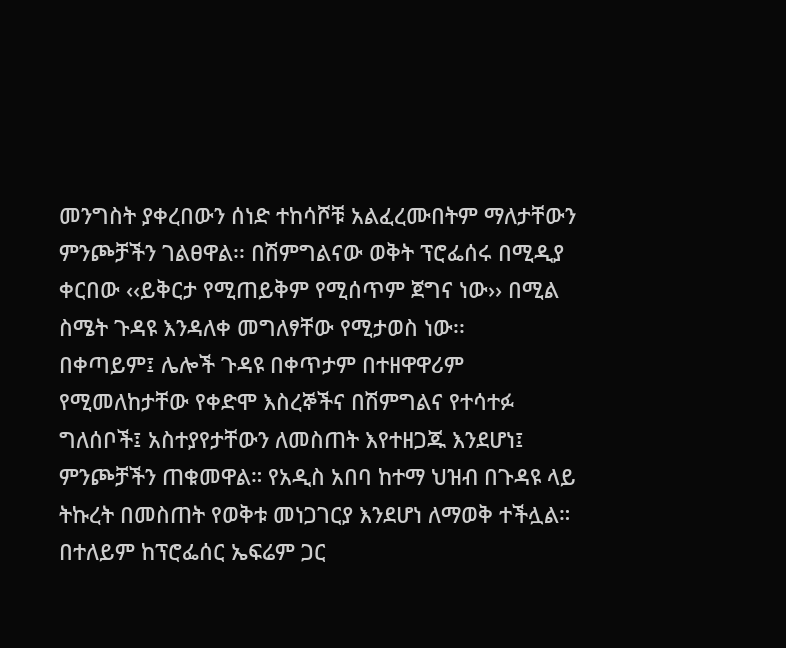መንግስት ያቀረበውን ሰነድ ተከሳሾቹ አልፈረሙበትም ማለታቸውን ምንጮቻችን ገልፀዋል፡፡ በሽምግልናው ወቅት ፕሮፌሰሩ በሚዲያ ቀርበው ‹‹ይቅርታ የሚጠይቅም የሚሰጥም ጀግና ነው›› በሚል ስሜት ጉዳዩ እንዳለቀ መግለፃቸው የሚታወስ ነው፡፡
በቀጣይም፤ ሌሎች ጉዳዩ በቀጥታም በተዘዋዋሪም የሚመለከታቸው የቀድሞ እስረኞችና በሽምግልና የተሳተፉ ግለሰቦች፤ አስተያየታቸውን ለመስጠት እየተዘጋጁ እንደሆነ፤ ምንጮቻችን ጠቁመዋል። የአዲስ አበባ ከተማ ህዝብ በጉዳዩ ላይ ትኩረት በመስጠት የወቅቱ መነጋገርያ እንደሆነ ለማወቅ ተችሏል። በተለይም ከፕሮፌሰር ኤፍሬም ጋር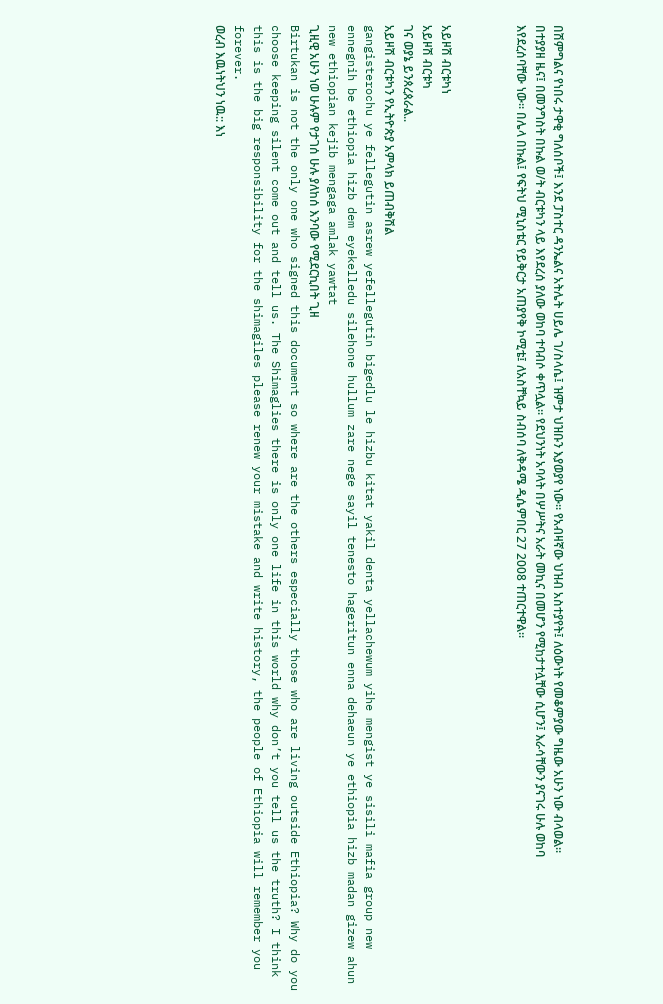በሽምግልና የነበሩ ታዋቂ ግለሰቦች፤ እንደ ፓስተር ዳንኤልና አትሌት ሀይሌ ገ/ስላሴ፤ ዝምታ ህዝቡን እያወያየ ነው። የአብዛኛው ህዝብ አስተያየት፤ ለዕውነት የመቆምያው ግዜው አሁን ነው ብላወል።
በተያያዘ ዜና፤ በመንግስት በኩል ወ/ት ብርቱካን ላይ እየደረሰ ያለው ወከባ ተባብሶ ቀጥሏል። የደህንነት አባላት በሦሥትና አራት መኪና በመሆን የሚከታተሏቸው ሲሆን፤ እራሳቸውን ያናገሩ ሁሉ ወከባ እየደረሰባቸው ነው። በሌላ በኩል፤ የፍትህ ሚኒስቴር የይቅርታ አጠያየቅ ኮሚቴ፤ ለአስቸኳይ ስብሰባ ለቅዳሜ ዲሴምበር 27 2008 ተጠርተዋል።



አይዞሽ ብርቱካነ
አይዞሽ ብርቱካ
ገና ወያኔ ይንጰረጰራል..
አይዞሽ ብርቱካን የኢትዮጵያ አምላክ ይጠብቅሽል
gangisterochu ye fellegutin asrew yefellegutin bigedlu le hizbu kitat yakil denta yellachewum yihe mengist ye sisili mafia group new ennegnih be ethiopia hizb dem eyekelledu silehone hullum zare nege sayil tenesto hageritun enna dehaeun ye ethiopia hizb madan gizew ahun new ethiopian kejib mengaga amlak yawtat
ጊዚዊ አሁን ነወ ሁሉም የታገሰ ሁሉ ያለከሰ እንባው የሚደርኪበት ጊዘ
Birtukan is not the only one who signed this document so where are the others especially those who are living outside Ethiopia? Why do you choose keeping silent come out and tell us. The Shimaglies there is only one life in this world why don’t you tell us the truth? I think this is the big responsibility for the shimagiles please renew your mistake and write history, the people of Ethiopia will remember you forever.
ወረብ እዉነትህን ነዉ:: እነ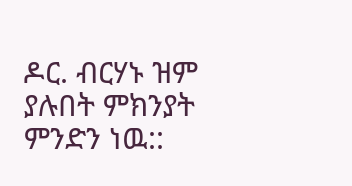ዶር. ብርሃኑ ዝም ያሉበት ምክንያት ምንድን ነዉ::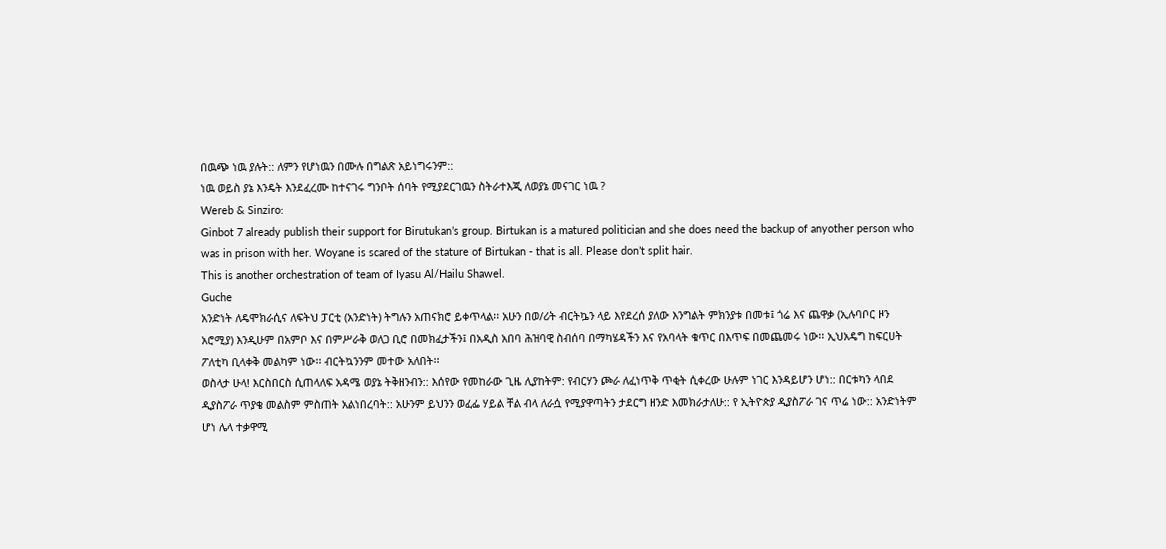በዉጭ ነዉ ያሉት:: ለምን የሆነዉን በሙሉ በግልጽ አይነግሩንም::
ነዉ ወይስ ያኔ እንዴት እንደፈረሙ ከተናገሩ ግንቦት ሰባት የሚያደርገዉን ስትራተእጂ ለወያኔ መናገር ነዉ ?
Wereb & Sinziro:
Ginbot 7 already publish their support for Birutukan’s group. Birtukan is a matured politician and she does need the backup of anyother person who was in prison with her. Woyane is scared of the stature of Birtukan - that is all. Please don’t split hair.
This is another orchestration of team of Iyasu Al/Hailu Shawel.
Guche
አንድነት ለዴሞክራሲና ለፍትህ ፓርቲ (አንድነት) ትግሉን አጠናክሮ ይቀጥላል፡፡ አሁን በወ/ሪት ብርትኴን ላይ እየደረሰ ያለው እንግልት ምክንያቱ በመቱ፤ ጎሬ እና ጨዋቃ (ኢሉባቦር ዞን አሮሚያ) እንዲሁም በአምቦ እና በምሥራቅ ወለጋ ቢሮ በመክፈታችን፤ በአዲስ አበባ ሕዝባዊ ስብሰባ በማካሄዳችን እና የአባላት ቁጥር በእጥፍ በመጨመሩ ነው፡፡ ኢህአዴግ ከፍርሀት ፖለቲካ ቢላቀቅ መልካም ነው፡፡ ብርትኳንንም መተው አለበት፡፡
ወስላታ ሁላ! እርስበርስ ሲጠላለፍ አዳሜ ወያኔ ትቅዘንብን:: እሰየው የመከራው ጊዜ ሊያከትም: የብርሃን ጮራ ለፈነጥቅ ጥቂት ሲቀረው ሁሉም ነገር እንዳይሆን ሆነ:: በርቱካን ላበደ ዲያስፖራ ጥያቄ መልስም ምስጠት አልነበረባት:: አሁንም ይህንን ወፈፌ ሃይል ቸል ብላ ለራሷ የሚያዋጣትን ታደርግ ዘንድ እመክራታለሁ:: የ ኢትዮጵያ ዲያስፖራ ገና ጥሬ ነው:: አንድነትም ሆነ ሌላ ተቃዋሚ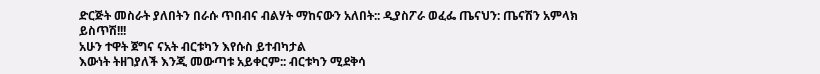ድርጅት መስራት ያለበትን በራሱ ጥበብና ብልሃት ማከናውን አለበት:: ዲያስፖራ ወፈፌ ጤናህን: ጤናሽን አምላክ ይስጥሽ!!!
አሁን ተዋት ጀግና ናአት ብርቱካን እየሱስ ይተብካታል
እውነት ትዘገያለች እንጂ መውጣቱ አይቀርም:: ብርቱካን ሚደቅሳ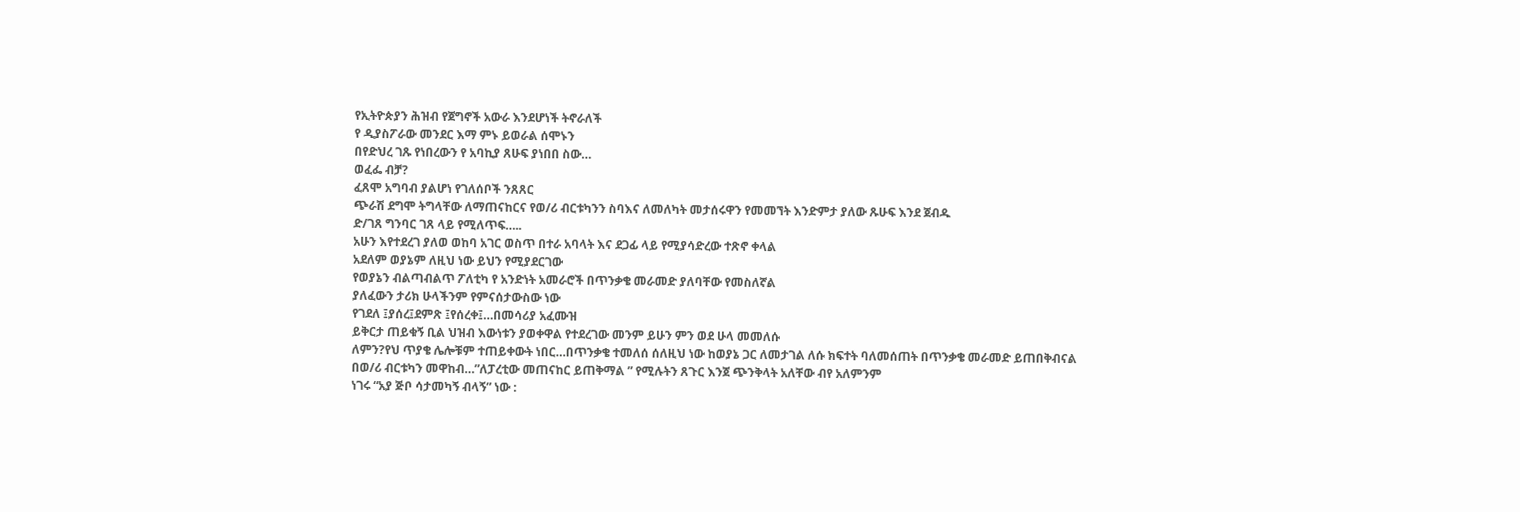የኢትዮጵያን ሕዝብ የጀግኖች አውራ እንደሆነች ትኖራለች
የ ዲያስፖራው መንደር እማ ምኑ ይወራል ሰሞኑን
በየድህረ ገጹ የነበረውን የ አባኪያ ጸሁፍ ያነበበ ስው…
ወፈፌ ብቻ?
ፈጸሞ አግባብ ያልሆነ የገለሰቦች ንጸጸር
ጭራሽ ደግሞ ትግላቸው ለማጠናከርና የወ/ሪ ብርቱካንን ስባእና ለመለካት መታሰሩዋን የመመኘት እንድምታ ያለው ጹሁፍ እንደ ጀብዱ
ድ/ገጸ ግንባር ገጸ ላይ የሚለጥፍ…..
አሁን እየተደረገ ያለወ ወከባ አገር ወስጥ በተራ አባላት እና ደጋፊ ላይ የሚያሳድረው ተጽኖ ቀላል
አደለም ወያኔም ለዚህ ነው ይህን የሚያደርገው
የወያኔን ብልጣብልጥ ፖለቲካ የ አንድነት አመራሮች በጥንቃቄ መራመድ ያለባቸው የመስለኛል
ያለፈውን ታሪክ ሁላችንም የምናሰታውስው ነው
የገደለ ፤ያሰረ፤ደምጽ ፤የሰረቀ፤…በመሳሪያ አፈሙዝ
ይቅርታ ጠይቁኝ ቢል ህዝብ እውነቱን ያወቀዋል የተደረገው መንም ይሁን ምን ወደ ሁላ መመለሱ
ለምን?የህ ጥያቄ ሌሎቹም ተጠይቀውት ነበር…በጥንቃቄ ተመለሰ ሰለዚህ ነው ከወያኔ ጋር ለመታገል ለሱ ክፍተት ባለመሰጠት በጥንቃቄ መራመድ ይጠበቅብናል
በወ/ሪ ብርቱካን መዋከብ…”ለፓረቲው መጠናከር ይጠቅማል ” የሚሉትን ጸጉር እንጀ ጭንቅላት አለቸው ብየ አለምንም
ነገሩ “አያ ጅቦ ሳታመካኝ ብላኝ” ነው :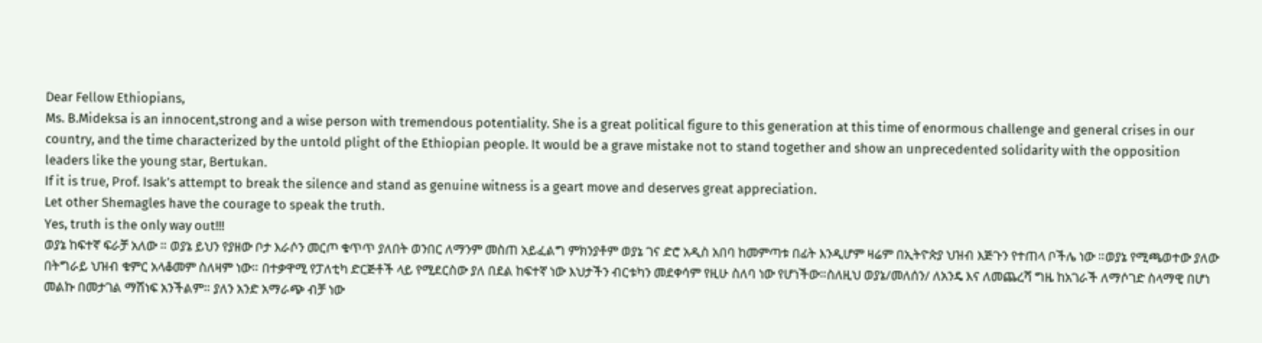Dear Fellow Ethiopians,
Ms. B.Mideksa is an innocent,strong and a wise person with tremendous potentiality. She is a great political figure to this generation at this time of enormous challenge and general crises in our country, and the time characterized by the untold plight of the Ethiopian people. It would be a grave mistake not to stand together and show an unprecedented solidarity with the opposition
leaders like the young star, Bertukan.
If it is true, Prof. Isak’s attempt to break the silence and stand as genuine witness is a geart move and deserves great appreciation.
Let other Shemagles have the courage to speak the truth.
Yes, truth is the only way out!!!
ወያኔ ከፍተኛ ፍራቻ አለው ። ወያኔ ይህን የያዘው ቦታ እራሶን መርጦ ቁጥጥ ያለበት ወንበር ለማንም መስጠ አይፈልግ ምክንያቶም ወያኔ ገና ድሮ አዲስ አበባ ከመምጣቱ በፊት እንዲሆም ዛሬም በኢትዮጵያ ህዝብ እጅጉን የተጠላ ቦችሌ ነው ።ወያኔ የሚጫወተው ያለው በትግራይ ህዝብ ቁምር አላቆመም ስለዛም ነው። በተቃዋሚ የፓለቲካ ድርጅቶች ላይ የሚደርስው ያለ በደል ከፍተኛ ነው እህታችን ብርቱካን መደቀሳም የዚሁ ስለባ ነው የሆነችው።ስለዚህ ወያኔ/መለሰን/ ለአንዴ እና ለመጨረሻ ግዜ ከአገራች ለማሶገድ ስላማዊ በሆነ መልኩ በመታገል ማሽነፍ አንችልም። ያለን አንድ አማራጭ ብቻ ነው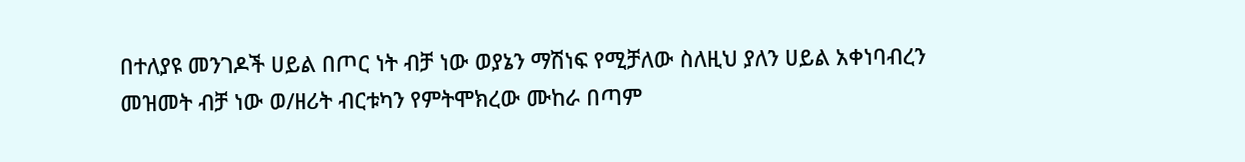በተለያዩ መንገዶች ሀይል በጦር ነት ብቻ ነው ወያኔን ማሽነፍ የሚቻለው ስለዚህ ያለን ሀይል አቀነባብረን መዝመት ብቻ ነው ወ/ዘሪት ብርቱካን የምትሞክረው ሙከራ በጣም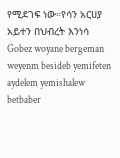የሚደገፍ ነው።የሳን አርሀያ አይተን በህብረት እንነሳ
Gobez woyane bergeman weyenm besideb yemifeten aydelem yemishalew betbaber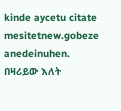kinde aycetu citate mesitetnew.gobeze anedeinuhen.
በዛሪይው እለት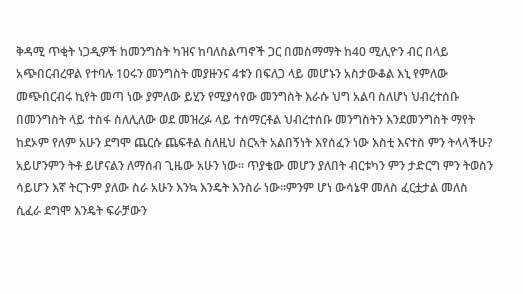ቅዳሚ ጥቂት ነጋዲዎች ከመንግስት ካዝና ከባለስልጣኖች ጋር በመስማማት ከ40 ሚሊዮን ብር በላይ አጭበርብረዋል የተባሉ 10ሩን መንግስት መያዙንና 4ቱን በፍለጋ ላይ መሆኑን አስታውቆል እኒ የምለው መጭበርብሩ ኪየት መጣ ነው ያምለው ይሂን የሚያሳየው መንግስት እራሱ ህግ አልባ ስለሆነ ህብረተሰቡ በመንግስት ላይ ተስፋ ስለሊለው ወደ መዝረፉ ላይ ተሰማርቶል ህብረተሰቡ መንግስትን እንደመንግስት ማየት ከደኦም የለም አሁን ደግሞ ጨርሱ ጨፍቶል ስለዚህ ስርኣት አልበኝነት እየሰፈን ነው እስቲ እናተስ ምን ትላላችሁ?
አይሆንምን ትቶ ይሆናልን ለማሰብ ጊዜው አሁን ነው። ጥያቄው መሆን ያለበት ብርቱካን ምን ታድርግ ምን ትወስን ሳይሆን እኛ ትርጉም ያለው ስራ አሁን እንኳ እንዴት እንስራ ነው።ምንም ሆነ ውሳኔዋ መለስ ፈርቷታል መለስ ሲፈራ ደግሞ እንዴት ፍራቻውን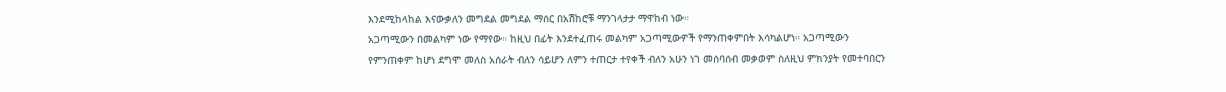እንደሚከላከል እናውቃለን መግደል መግደል ማሰር በአሽከሮቹ ማንገላታታ ማዋከብ ነው።
አጋጣሚውን በመልካም ነው የማየው። ከዚህ በፊት እንደተፈጠሩ መልካም አጋጣሚውዎች የማንጠቀምበት እሳካልሆነ። አጋጣሚውን የምንጠቀም ከሆነ ደግሞ መለስ አሰራት ብለን ሳይሆን ለምን ተጠርታ ተየቀች ብለን አሁን ነገ መሰባሰብ መቃወም ስለዚህ ምክንያት የመተባበርን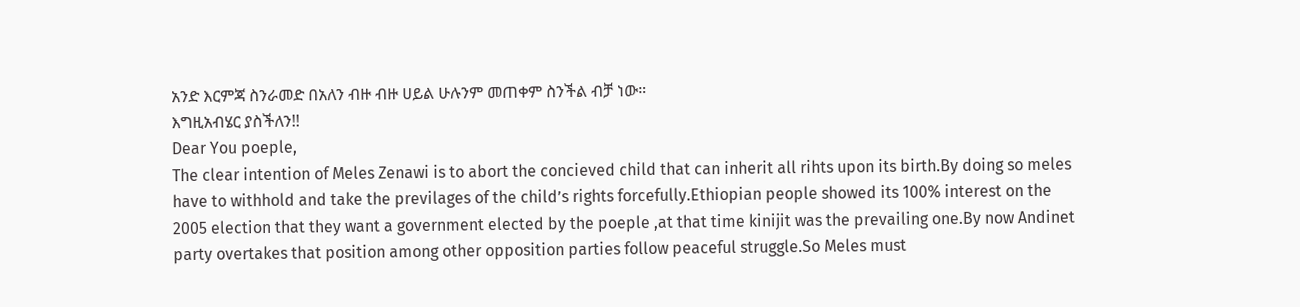አንድ እርምጃ ስንራመድ በአለን ብዙ ብዙ ሀይል ሁሉንም መጠቀም ስንችል ብቻ ነው።
እግዚአብሄር ያስችለን!!
Dear You poeple,
The clear intention of Meles Zenawi is to abort the concieved child that can inherit all rihts upon its birth.By doing so meles have to withhold and take the previlages of the child’s rights forcefully.Ethiopian people showed its 100% interest on the 2005 election that they want a government elected by the poeple ,at that time kinijit was the prevailing one.By now Andinet party overtakes that position among other opposition parties follow peaceful struggle.So Meles must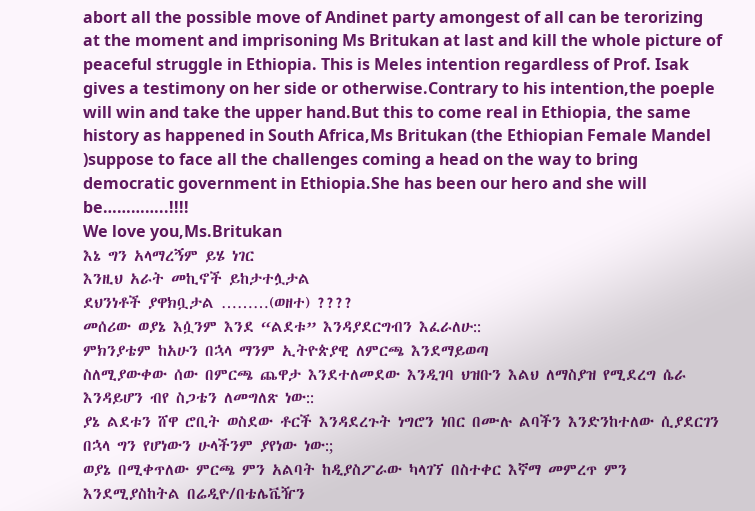abort all the possible move of Andinet party amongest of all can be terorizing at the moment and imprisoning Ms Britukan at last and kill the whole picture of peaceful struggle in Ethiopia. This is Meles intention regardless of Prof. Isak gives a testimony on her side or otherwise.Contrary to his intention,the poeple will win and take the upper hand.But this to come real in Ethiopia, the same history as happened in South Africa,Ms Britukan (the Ethiopian Female Mandel )suppose to face all the challenges coming a head on the way to bring democratic government in Ethiopia.She has been our hero and she will be…………..!!!!
We love you,Ms.Britukan
እኔ ግን አላማረኝም ይሄ ነገር
እንዚህ አራት መኪኖች ይከታተሏታል
ደህንነቶች ያዋክቧታል ………(ወዘተ) ????
መሰሪው ወያኔ እሷንም እንደ “ልደቱ” እንዳያደርግብን እፈራለሁ::
ምክንያቴም ከአሁን በኋላ ማንም ኢትዮጵያዊ ለምርጫ እንደማይወጣ
ስለሚያውቀው ሰው በምርጫ ጨዋታ እንደተለመደው እንዲገባ ህዝቡን እልህ ለማስያዝ የሚደረግ ሴራ እንዳይሆን ብየ ስጋቴን ለመግለጽ ነው::
ያኔ ልደቱን ሸዋ ሮቢት ወስደው ቶርች እንዳደረጉት ነግሮን ነበር በሙሉ ልባችን እንድንከተለው ሲያደርገን በኋላ ግን የሆነውን ሁላችንም ያየነው ነው:;
ወያኔ በሚቀጥለው ምርጫ ምን አልባት ከዲያስፖራው ካላገኘ በስተቀር እኛማ መምረጥ ምን እንደሚያስከትል በሬዲዮ/በቴሌቬዥን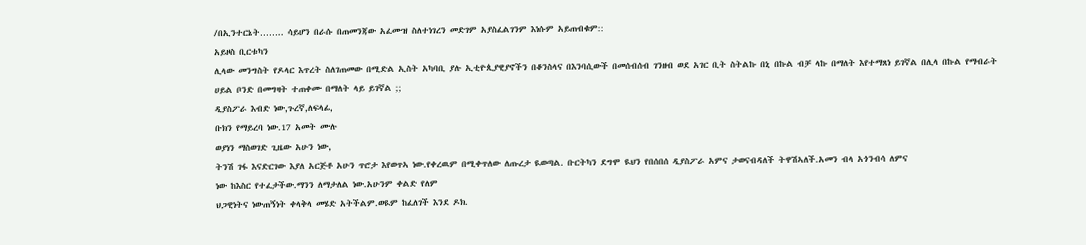/በኢንተርኔት…….. ሳይሆን በራሱ በጠመንጃው አፈሙዝ ስለተነገረን መድገም አያስፈልገንም እነሱም አይጠብቁም::
አይዞስ ቢርቱካን
ሊላው መንግስት የዶላር እጥረት ስለገጠመው በሚድል ኢስት አካባቢ ያሉ ኢቲዮጲያዊያኖችን በቆንስላና በእንባሲውች በመሰብሰብ ገንዘብ ወደ አገር ቢት ስትልኩ በኒ በኩል ብቻ ላኩ በማለት እየተማጸነ ይገኛል በሊላ በኩል የማብራት ሀይል ቦንድ በመግዛት ተጠቀሙ በማለት ላይ ይገኛል ;;
ዲያስፖራ እብድ ነው,ጉረኛ,ለፍላፊ,
ቡክን የማይረባ ነው.17 አመት ሙሉ
ወያነን ማስወገድ ጊዜው አሁን ነው,
ትንሽ ገፋ እናድርገው እያለ አርጅቶ አሁን ጥሮታ እየወጥኣ ነው.የቀረዉም በሚቀጥለው ለጡረታ ዪወጣል. ቡርትካን ደግሞ ዪህን የበሰበሰ ዲያስፖራ አምና ታወናብዳለች ትዋሽኣለች.አመን ብላ አጎንብሳ ለምና
ነው ከእስር የተፈታችው.ማንን ለማታለል ነው.አሁንም ቀልድ የለም
ህጋዊነትና ነውጠኝነት ቀላቅላ መሄድ አትችልም.ወዪም ከፈለገች እንደ ዶክ.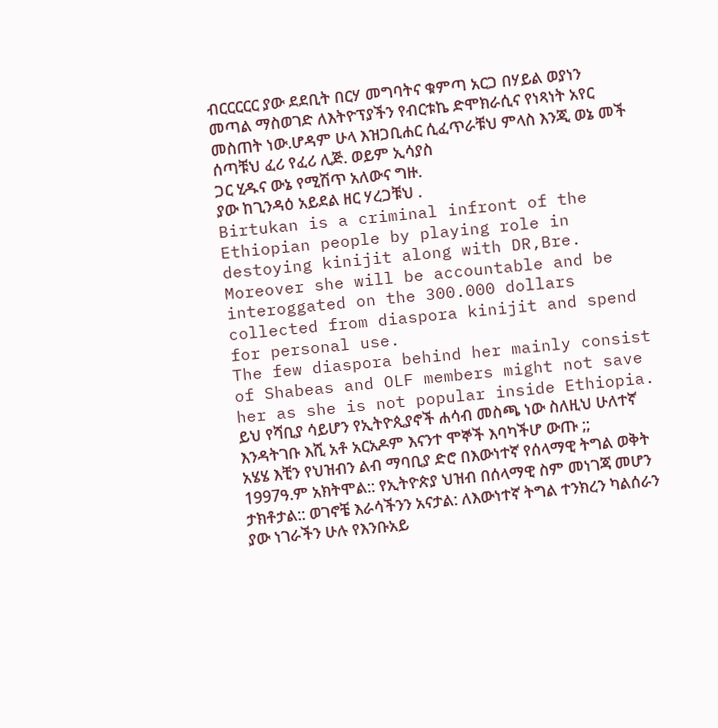ብርርርርር ያው ደደቢት በርሃ መግባትና ቁምጣ አርጋ በሃይል ወያነን
መጣል ማስወገድ ለእትዮፕያችን የብርቱኬ ድሞክራሲና የነጻነት አየር
መስጠት ነው.ሆዳም ሁላ እዝጋቢሐር ሲፈጥራቹህ ምላስ እንጂ ወኔ መች ሰጣቹህ ፈሪ የፈሪ ሊጅ. ወይም ኢሳያስ
ጋር ሂዱና ውኔ የሚሽጥ አለውና ግዙ.
ያው ከጊንዳዕ አይደል ዘር ሃረጋቹህ .
Birtukan is a criminal infront of the Ethiopian people by playing role in destoying kinijit along with DR,Bre.
Moreover she will be accountable and be interoggated on the 300.000 dollars collected from diaspora kinijit and spend for personal use.
The few diaspora behind her mainly consist of Shabeas and OLF members might not save her as she is not popular inside Ethiopia.
ይህ የሻቢያ ሳይሆን የኢትዮጲያኖች ሐሳብ መስጫ ነው ስለዚህ ሁለተኛ እንዳትገቡ እሺ አቶ አርአዶም እናንተ ሞኞች እባካችሆ ውጡ ;;
አሄሄ እቺን የህዝብን ልብ ማባቢያ ድሮ በእውነተኛ የሰላማዊ ትግል ወቅት 1997ዓ.ም አክትሞል:: የኢትዮጵያ ህዝብ በሰላማዊ ስም መነገጃ መሆን ታክቶታል:: ወገኖቼ እራሳችንን አናታል: ለእውነተኛ ትግል ተንክረን ካልሰራን ያው ነገራችን ሁሉ የእንቡአይ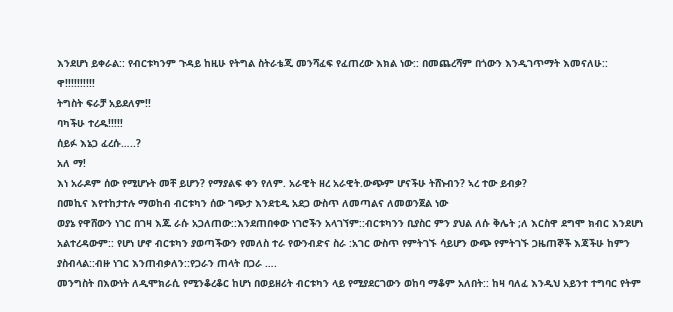እንደሆነ ይቀራል:: የብርቱካንም ጉዳይ ከዚሁ የትግል ስትራቴጂ መንሻፈፍ የፈጠረው እክል ነው:: በመጨረሻም በጎውን እንዲገጥማት እመናለሁ::
ዋ!!!!!!!!!!
ትግስት ፍራቻ አይደለም!!
ባካችሁ ተረዱ!!!!!
ሰይፉ እኔጋ ፈረሱ…..?
አለ ማ!
እነ አራዶም ሰው የሚሆኑት መቸ ይሆን? የማያልፍ ቀን የለም. አራዊት ዘረ አራዊት.ውጭም ሆናችሁ ትሸኑብን? ኣረ ተው ይብቃ?
በመኪና እየተከታተሉ ማወከብ ብርቱካን ሰው ገጭታ እንደቲዲ አደጋ ውስጥ ለመጣልና ለመወንጀል ነው
ወያኔ የዋሸውን ነገር በገዛ እጁ ራሱ አጋለጠው::እንደጠበቀው ነገሮችን አላገኘም::ብርቱካንን ቢያስር ምን ያህል ለሱ ቅሌት ;ለ እርስዋ ደግሞ ክብር እንደሆነ አልተረዳውም:: የሆነ ሆኖ ብርቱካን ያወጣችውን የመለስ ተራ የውንብድና ስራ :አገር ውስጥ የምትገኙ ሳይሆን ውጭ የምትገኙ ጋዜጠኞች እጃችሁ ከምን ያስብላል::ብዙ ነገር እንጠብቃለን::የጋራን ጠላት በጋራ ….
መንግስት በእውነት ለዲሞክራሲ የሚንቆረቆር ከሆነ በወይዘሪት ብርቱካን ላይ የሚያደርገውን ወከባ ማቆም አለበት:: ከዛ ባለፈ እንዲህ አይንተ ተግባር የትም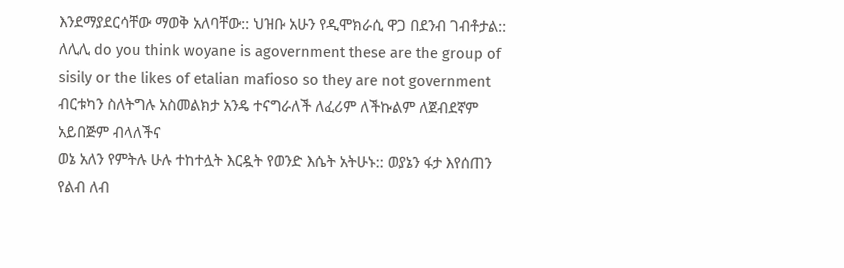እንደማያደርሳቸው ማወቅ አለባቸው:: ህዝቡ አሁን የዲሞክራሲ ዋጋ በደንብ ገብቶታል::
ለሊሊ do you think woyane is agovernment these are the group of sisily or the likes of etalian mafioso so they are not government
ብርቱካን ስለትግሉ አስመልክታ አንዴ ተናግራለች ለፈሪም ለችኩልም ለጀብደኛም አይበጅም ብላለችና
ወኔ አለን የምትሉ ሁሉ ተከተሏት እርዷት የወንድ እሴት አትሁኑ:: ወያኔን ፋታ እየሰጠን የልብ ለብ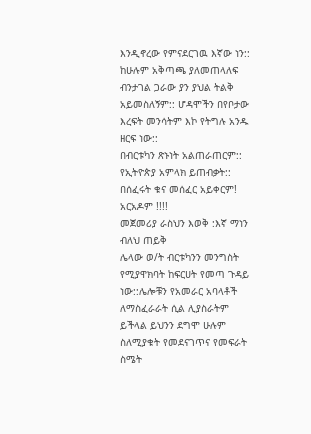እንዲኖረው የምናደርገዉ እኛው ነን:: ከሁሉም አቅጣጫ ያለመጠላለፍ ብንታገል ጋራው ያን ያህል ትልቅ አይመስለኝም:: ሆዳሞችን በየቦታው እረፍት መንሳትም እኮ የትግሉ አንዱ ዘርፍ ነው::
በብርቱካን ጽኑነት አልጠራጠርም:: የኢትዮጵያ አምላክ ይጠብቃት::
በሰፈሩት ቁና መሰፈር አይቀርም!
አርአዶም !!!!
መጀመሪያ ራስህን እወቅ :እኛ ማነን ብለህ ጠይቅ
ሌላው ወ/ት ብርቱካንን መንግስት የሚያዋክባት ከፍርሀት የመጣ ጉዳይ ነው::ሌሎቹን የአመራር አባላቶች ለማስፈራራት ሲል ሊያስራትም ይችላል ይህንን ደግሞ ሁሉም ስለሚያቁት የመደናገጥና የመፍራት ስሜት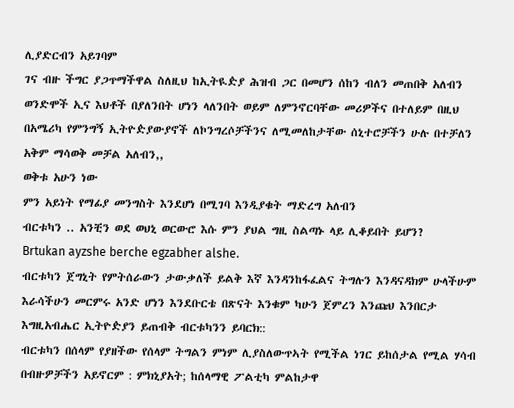ሊያድርብን አይገባም
ገና ብዙ ችግር ያጋጥማችዋል ስለዚህ ከኢትዪዽያ ሕዝብ ጋር በመሆን ሰከን ብለን መጠበቅ አለብን
ወንድሞች ኢና እህቶች በያለንበት ሆነን ላለንበት ወይም ለምንኖርባቸው መሪዎችና በተለይም በዚህ በአሜሪካ የምንግኝ ኢትዮዽያውያኖች ለኮንግረሶቻችንና ለሚመለከታቸው ሰኒተሮቻችን ሁሉ በተቻለን አቅም ማሳወቅ መቻል አለብን,,
ወቅቱ አሁን ነው
ምን አይነት የማፊያ መንግስት እንደሆነ በሚገባ እንዲያቁት ማድረግ አለብን
ብርቱካን .. አንቺን ወደ ወህኒ ወርውሮ እሱ ምን ያህል ግዚ ስልጣኑ ላይ ሊቆይበት ይሆን?
Brtukan ayzshe berche egzabher alshe.
ብርቱካን ጀግኒት የምትሰራውን ታውቃለች ይልቅ እኛ እንዳንከፋፈልና ትግሉን እንዳናዳክም ሁላችሁም እራሳችሁን መርምሩ አንድ ሆነን እንደቡርቴ በጽናት እንቁም ካሁን ጀምረን እንጩህ እንበርታ እግዚአብሔር ኢትዮዽያን ይጠብቅ ብርቱካንን ይባርክ::
ብርቱካን በሰላም የያዘችው የሰላም ትግልን ምነም ሊያስለውጥኣት የሚችል ነገር ይከሰታል የሚል ሃሳብ በብዙዎቻችን አይኖርም : ምክኒያአት; ከሰላማዊ ፖልቲካ ምልከታዋ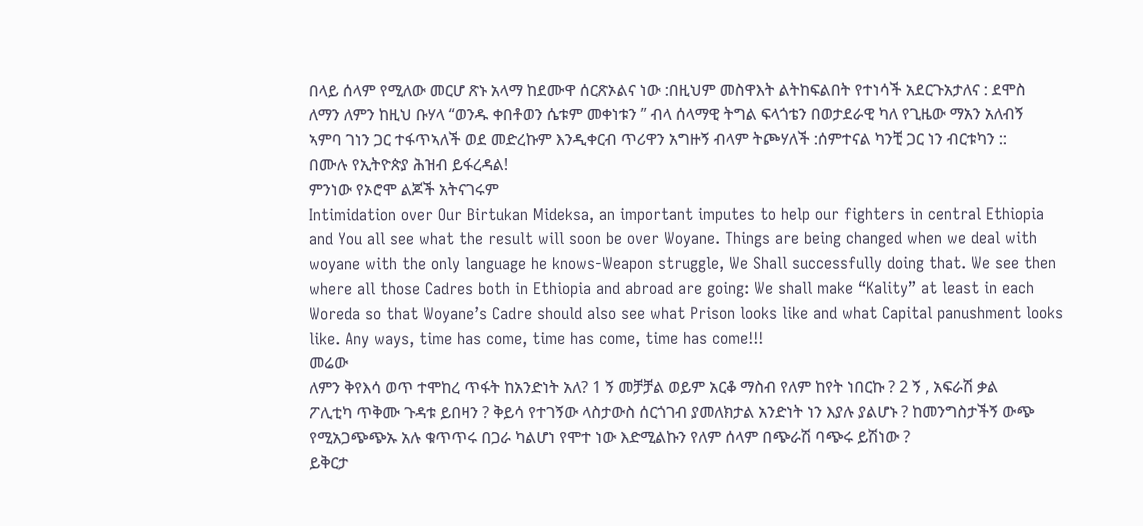በላይ ሰላም የሚለው መርሆ ጽኑ አላማ ከደሙዋ ሰርጽኦልና ነው :በዚህም መስዋእት ልትከፍልበት የተነሳች አደርጉአታለና : ደሞስ ለማን ለምን ከዚህ ቡሃላ “ወንዱ ቀበቶወን ሴቱም መቀነቱን ” ብላ ሰላማዊ ትግል ፍላጎቴን በወታደራዊ ካለ የጊዜው ማአን አለብኝ ኣምባ ገነን ጋር ተፋጥኣለች ወደ መድረኩም እንዲቀርብ ጥሪዋን አግዙኝ ብላም ትጮሃለች :ሰምተናል ካንቺ ጋር ነን ብርቱካን ::
በሙሉ የኢትዮጵያ ሕዝብ ይፋረዳል!
ምንነው የኦሮሞ ልጆች አትናገሩም
Intimidation over Our Birtukan Mideksa, an important imputes to help our fighters in central Ethiopia and You all see what the result will soon be over Woyane. Things are being changed when we deal with woyane with the only language he knows-Weapon struggle, We Shall successfully doing that. We see then where all those Cadres both in Ethiopia and abroad are going: We shall make “Kality” at least in each Woreda so that Woyane’s Cadre should also see what Prison looks like and what Capital panushment looks like. Any ways, time has come, time has come, time has come!!!
መሬው
ለምን ቅየእሳ ወጥ ተሞከረ ጥፋት ከአንድነት አለ? 1 ኝ መቻቻል ወይም አርቆ ማስብ የለም ከየት ነበርኩ ? 2 ኝ , አፍራሽ ቃል ፖሊቲካ ጥቅሙ ጉዳቱ ይበዛን ? ቅይሳ የተገኝው ላስታውስ ሰርጎገብ ያመለክታል አንድነት ነን እያሉ ያልሆኑ ? ከመንግስታችኝ ውጭ የሚአጋጭጭኡ አሉ ቁጥጥሩ በጋራ ካልሆነ የሞተ ነው እድሚልኩን የለም ሰላም በጭራሽ ባጭሩ ይሽነው ?
ይቅርታ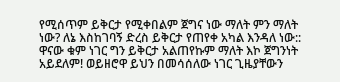የሚሰጥም ይቅርታ የሚቀበልም ጀግና ነው ማለት ምን ማለት ነው? ለኔ እስከገባኝ ድረስ ይቅርታ የጠየቀ አካል እንዳለ ነው:: ዋናው ቁም ነገር ግን ይቅርታ አልጠየኩም ማለት እኮ ጀግንነት አይደለም! ወይዘሮዋ ይህን በመሳሰለው ነገር ጊዜያቸውን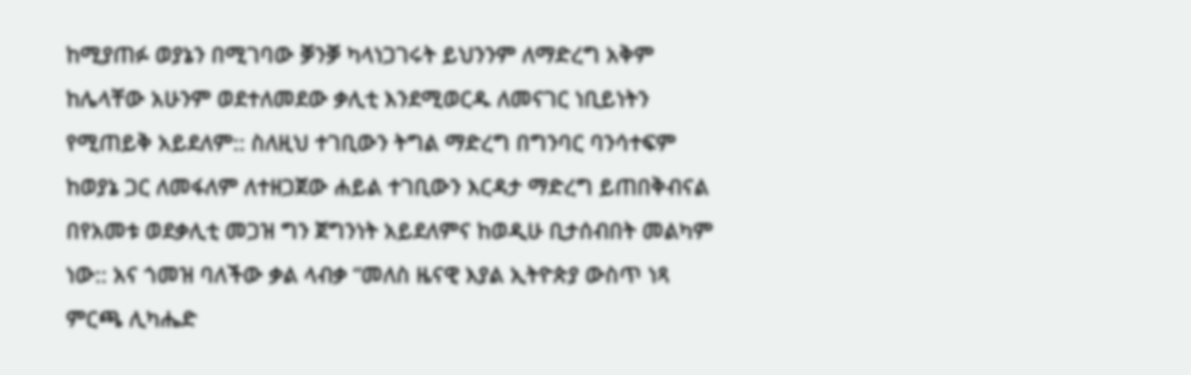ከሚያጠፉ ወያኔን በሚገባው ቓንቓ ካላነጋገሩት ይህንንም ለማድረግ አቅም ከሌላቸው አሁንም ወደተለመደው ቃሊቲ እንደሚወርዱ ለመናገር ነቢይነትን የሚጠይቅ አይደለም:: ስለዚህ ተገቢውን ትግል ማድረግ በግንባር ባንሳተፍም ከወያኔ ጋር ለመፋለም ለተዘጋጀው ሐይል ተገቢውን እርዳታ ማድረግ ይጠበቅብናል በየአመቱ ወደቃሊቲ መጋዝ ግን ጀግንነት አይደለምና ከወዲሁ ቢታሰብበት መልካም ነው:: አና ጎመዝ ባለችው ቃል ላብቃ “መለስ ዜናዊ እያል ኢትዮጵያ ውስጥ ነጻ ምርጫ ሊካሔድ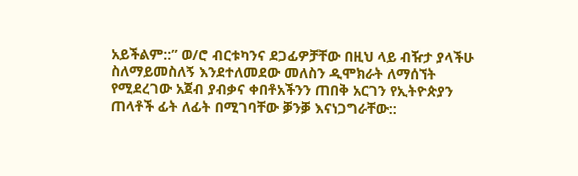አይችልም::” ወ/ሮ ብርቱካንና ደጋፊዎቻቸው በዚህ ላይ ብዥታ ያላችሁ ስለማይመስለኝ እንደተለመደው መለስን ዲሞክራት ለማሰኘት የሚደረገው አጀብ ያብቃና ቀበቶአችንን ጠበቅ አርገን የኢትዮጵያን ጠላቶች ፊት ለፊት በሚገባቸው ቓንቓ እናነጋግራቸው::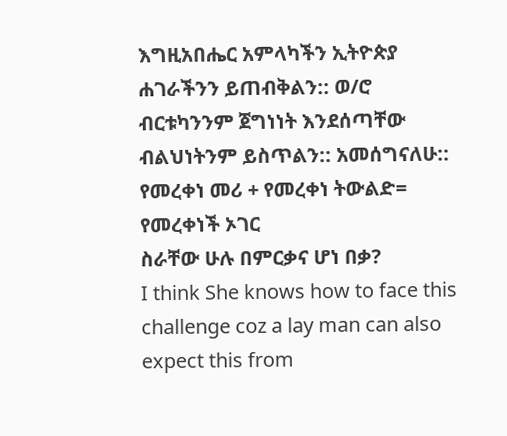እግዚአበሔር አምላካችን ኢትዮጵያ ሐገራችንን ይጠብቅልን:: ወ/ሮ ብርቱካንንም ጀግነነት እንደሰጣቸው ብልህነትንም ይስጥልን:: አመሰግናለሁ::
የመረቀነ መሪ + የመረቀነ ትውልድ= የመረቀነች ኦገር
ስራቸው ሁሉ በምርቃና ሆነ በቃ?
I think She knows how to face this challenge coz a lay man can also expect this from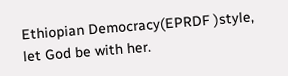Ethiopian Democracy(EPRDF )style, let God be with her.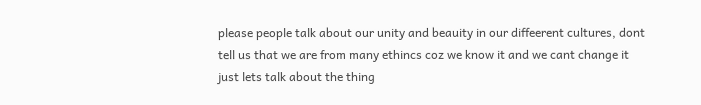please people talk about our unity and beauity in our diffeerent cultures, dont tell us that we are from many ethincs coz we know it and we cant change it just lets talk about the thing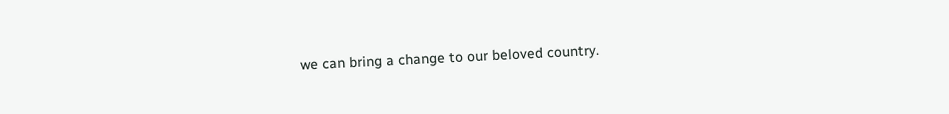we can bring a change to our beloved country.